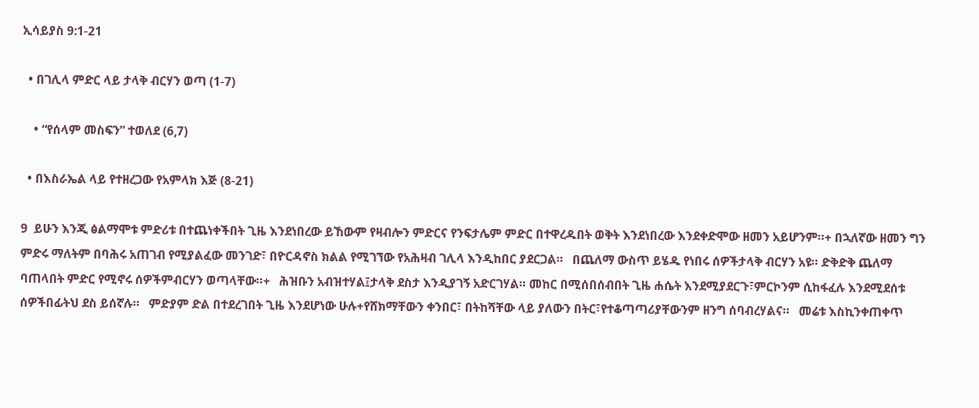ኢሳይያስ 9:1-21

  • በገሊላ ምድር ላይ ታላቅ ብርሃን ወጣ (1-7)

    • “የሰላም መስፍን” ተወለደ (6,7)

  • በእስራኤል ላይ የተዘረጋው የአምላክ እጅ (8-21)

9  ይሁን እንጂ ፅልማሞቱ ምድሪቱ በተጨነቀችበት ጊዜ እንደነበረው ይኸውም የዛብሎን ምድርና የንፍታሌም ምድር በተዋረዱበት ወቅት እንደነበረው እንደቀድሞው ዘመን አይሆንም።+ በኋለኛው ዘመን ግን ምድሩ ማለትም በባሕሩ አጠገብ የሚያልፈው መንገድ፣ በዮርዳኖስ ክልል የሚገኘው የአሕዛብ ገሊላ እንዲከበር ያደርጋል።   በጨለማ ውስጥ ይሄዱ የነበሩ ሰዎችታላቅ ብርሃን አዩ። ድቅድቅ ጨለማ ባጠላበት ምድር የሚኖሩ ሰዎችምብርሃን ወጣላቸው።+   ሕዝቡን አብዝተሃል፤ታላቅ ደስታ እንዲያገኝ አድርገሃል። መከር በሚሰበሰብበት ጊዜ ሐሴት እንደሚያደርጉ፣ምርኮንም ሲከፋፈሉ እንደሚደሰቱ ሰዎችበፊትህ ደስ ይሰኛሉ።   ምድያም ድል በተደረገበት ጊዜ እንደሆነው ሁሉ+የሸክማቸውን ቀንበር፣ በትከሻቸው ላይ ያለውን በትር፣የተቆጣጣሪያቸውንም ዘንግ ሰባብረሃልና።   መሬቱ እስኪንቀጠቀጥ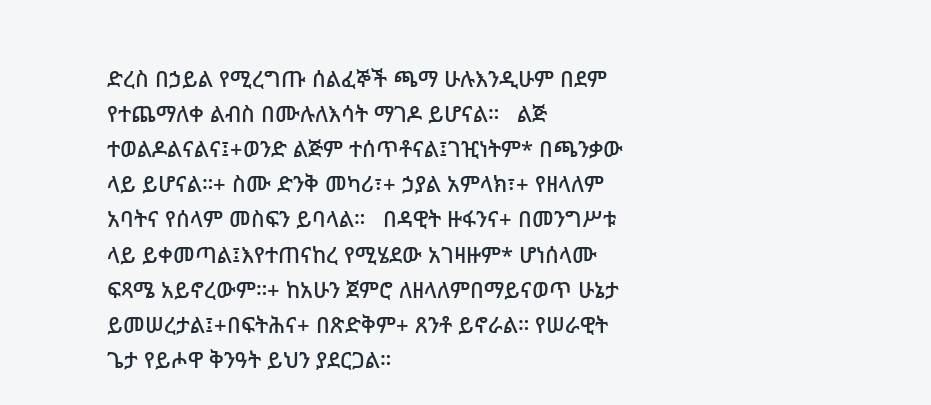ድረስ በኃይል የሚረግጡ ሰልፈኞች ጫማ ሁሉእንዲሁም በደም የተጨማለቀ ልብስ በሙሉለእሳት ማገዶ ይሆናል።   ልጅ ተወልዶልናልና፤+ወንድ ልጅም ተሰጥቶናል፤ገዢነትም* በጫንቃው ላይ ይሆናል።+ ስሙ ድንቅ መካሪ፣+ ኃያል አምላክ፣+ የዘላለም አባትና የሰላም መስፍን ይባላል።   በዳዊት ዙፋንና+ በመንግሥቱ ላይ ይቀመጣል፤እየተጠናከረ የሚሄደው አገዛዙም* ሆነሰላሙ ፍጻሜ አይኖረውም።+ ከአሁን ጀምሮ ለዘላለምበማይናወጥ ሁኔታ ይመሠረታል፤+በፍትሕና+ በጽድቅም+ ጸንቶ ይኖራል። የሠራዊት ጌታ የይሖዋ ቅንዓት ይህን ያደርጋል።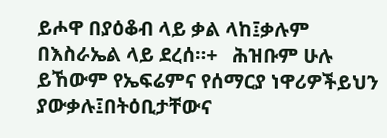ይሖዋ በያዕቆብ ላይ ቃል ላከ፤ቃሉም በእስራኤል ላይ ደረሰ።+   ሕዝቡም ሁሉ ይኸውም የኤፍሬምና የሰማርያ ነዋሪዎችይህን ያውቃሉ፤በትዕቢታቸውና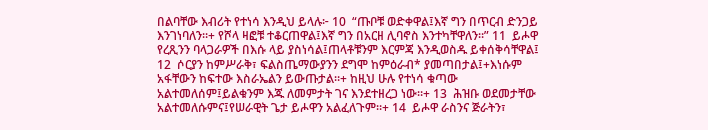በልባቸው እብሪት የተነሳ እንዲህ ይላሉ፦ 10  “ጡቦቹ ወድቀዋል፤እኛ ግን በጥርብ ድንጋይ እንገነባለን።+ የሾላ ዛፎቹ ተቆርጠዋል፤እኛ ግን በአርዘ ሊባኖስ እንተካቸዋለን።” 11  ይሖዋ የረጺንን ባላጋራዎች በእሱ ላይ ያስነሳል፤ጠላቶቹንም እርምጃ እንዲወስዱ ይቀሰቅሳቸዋል፤ 12  ሶርያን ከምሥራቅ፣ ፍልስጤማውያንን ደግሞ ከምዕራብ* ያመጣበታል፤+እነሱም አፋቸውን ከፍተው እስራኤልን ይውጡታል።+ ከዚህ ሁሉ የተነሳ ቁጣው አልተመለሰም፤ይልቁንም እጁ ለመምታት ገና እንደተዘረጋ ነው።+ 13  ሕዝቡ ወደመታቸው አልተመለሱምና፤የሠራዊት ጌታ ይሖዋን አልፈለጉም።+ 14  ይሖዋ ራስንና ጅራትን፣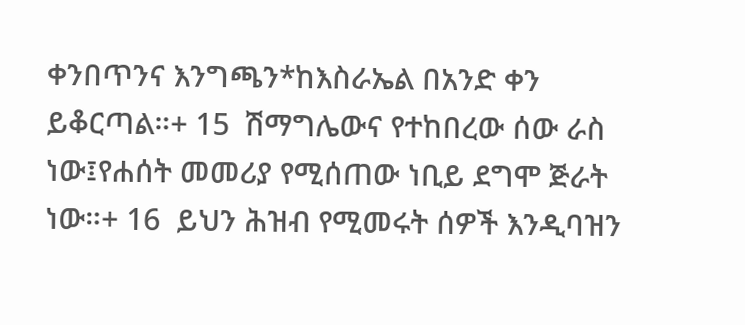ቀንበጥንና እንግጫን*ከእስራኤል በአንድ ቀን ይቆርጣል።+ 15  ሽማግሌውና የተከበረው ሰው ራስ ነው፤የሐሰት መመሪያ የሚሰጠው ነቢይ ደግሞ ጅራት ነው።+ 16  ይህን ሕዝብ የሚመሩት ሰዎች እንዲባዝን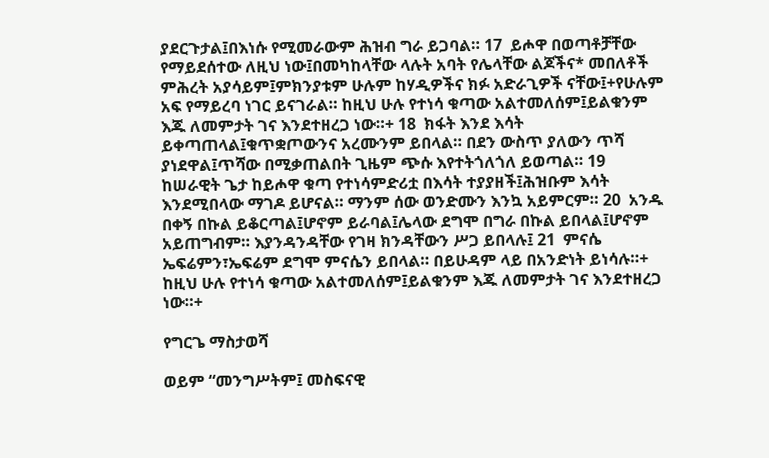ያደርጉታል፤በእነሱ የሚመራውም ሕዝብ ግራ ይጋባል። 17  ይሖዋ በወጣቶቻቸው የማይደሰተው ለዚህ ነው፤በመካከላቸው ላሉት አባት የሌላቸው ልጆችና* መበለቶች ምሕረት አያሳይም፤ምክንያቱም ሁሉም ከሃዲዎችና ክፉ አድራጊዎች ናቸው፤+የሁሉም አፍ የማይረባ ነገር ይናገራል። ከዚህ ሁሉ የተነሳ ቁጣው አልተመለሰም፤ይልቁንም እጁ ለመምታት ገና እንደተዘረጋ ነው።+ 18  ክፋት እንደ እሳት ይቀጣጠላል፤ቁጥቋጦውንና አረሙንም ይበላል። በደን ውስጥ ያለውን ጥሻ ያነደዋል፤ጥሻው በሚቃጠልበት ጊዜም ጭሱ እየተትጎለጎለ ይወጣል። 19  ከሠራዊት ጌታ ከይሖዋ ቁጣ የተነሳምድሪቷ በእሳት ተያያዘች፤ሕዝቡም እሳት እንደሚበላው ማገዶ ይሆናል። ማንም ሰው ወንድሙን እንኳ አይምርም። 20  አንዱ በቀኝ በኩል ይቆርጣል፤ሆኖም ይራባል፤ሌላው ደግሞ በግራ በኩል ይበላል፤ሆኖም አይጠግብም። እያንዳንዳቸው የገዛ ክንዳቸውን ሥጋ ይበላሉ፤ 21  ምናሴ ኤፍሬምን፣ኤፍሬም ደግሞ ምናሴን ይበላል። በይሁዳም ላይ በአንድነት ይነሳሉ።+ ከዚህ ሁሉ የተነሳ ቁጣው አልተመለሰም፤ይልቁንም እጁ ለመምታት ገና እንደተዘረጋ ነው።+

የግርጌ ማስታወሻ

ወይም “መንግሥትም፤ መስፍናዊ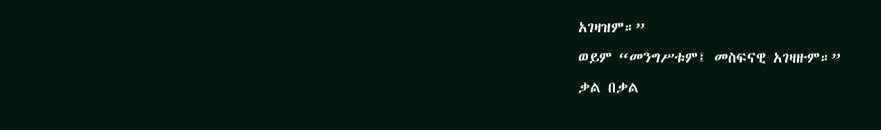አገዛዝም።”
ወይም “መንግሥቱም፤ መስፍናዊ አገዛዙም።”
ቃል በቃል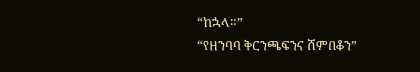“ከኋላ።”
“የዘንባባ ቅርንጫፍንና ሸምበቆን”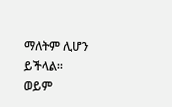ማለትም ሊሆን ይችላል።
ወይም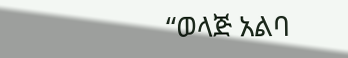“ወላጅ አልባ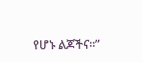የሆኑ ልጆችና።”